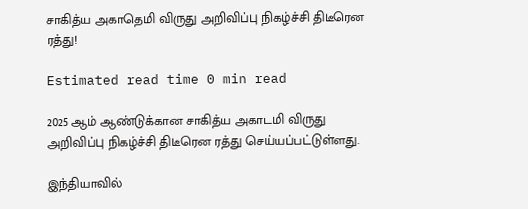சாகித்ய அகாதெமி விருது அறிவிப்பு நிகழ்ச்சி திடீரென ரத்து!

Estimated read time 0 min read

2025 ஆம் ஆண்டுக்கான சாகித்ய அகாடமி விருது அறிவிப்பு நிகழ்ச்சி திடீரென ரத்து செய்யப்பட்டுள்ளது.

இந்தியாவில்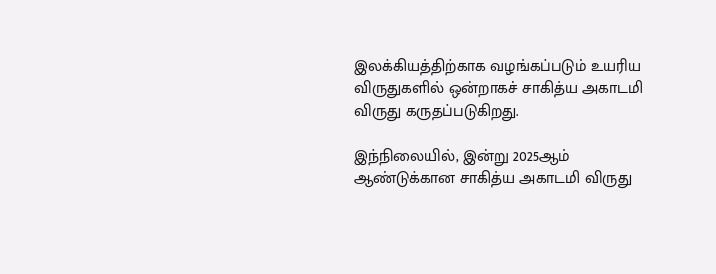இலக்கியத்திற்காக வழங்கப்படும் உயரிய விருதுகளில் ஒன்றாகச் சாகித்ய அகாடமி விருது கருதப்படுகிறது.

இந்நிலையில், இன்று 2025ஆம் ஆண்டுக்கான சாகித்ய அகாடமி விருது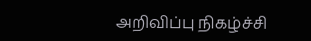அறிவிப்பு நிகழ்ச்சி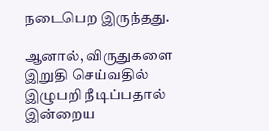நடைபெற இருந்தது.

ஆனால், விருதுகளை இறுதி செய்வதில் இழுபறி நீடிப்பதால் இன்றைய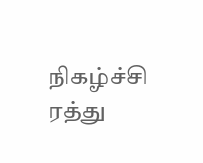நிகழ்ச்சி ரத்து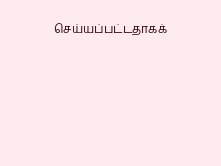செய்யப்பட்டதாகக்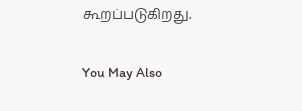கூறப்படுகிறது.

You May Also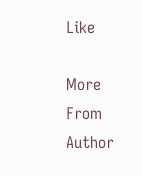Like

More From Author